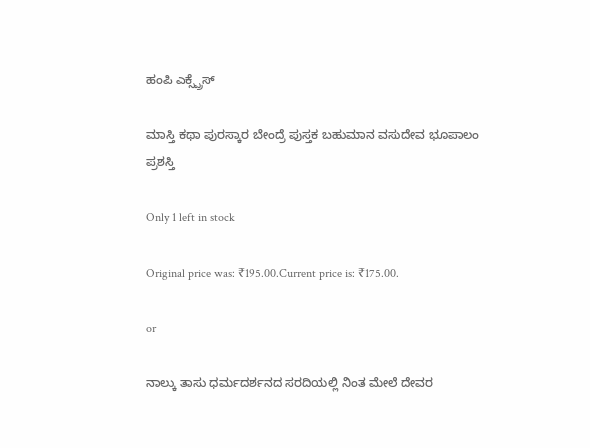ಹಂಪಿ ಎಕ್ಸ್ಪ್ರೆಸ್

ಮಾಸ್ತಿ ಕಥಾ ಪುರಸ್ಕಾರ ಬೇಂದ್ರೆ ಪುಸ್ತಕ ಬಹುಮಾನ ವಸುದೇವ ಭೂಪಾಲಂ ಪ್ರಶಸ್ತಿ

Only 1 left in stock

Original price was: ₹195.00.Current price is: ₹175.00.

or

ನಾಲ್ಕು ತಾಸು ಧರ್ಮದರ್ಶನದ ಸರದಿಯಲ್ಲಿ ನಿಂತ ಮೇಲೆ ದೇವರ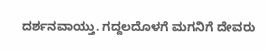ದರ್ಶನವಾಯ್ತು. ಗದ್ದಲದೊಳಗೆ ಮಗನಿಗೆ ದೇವರು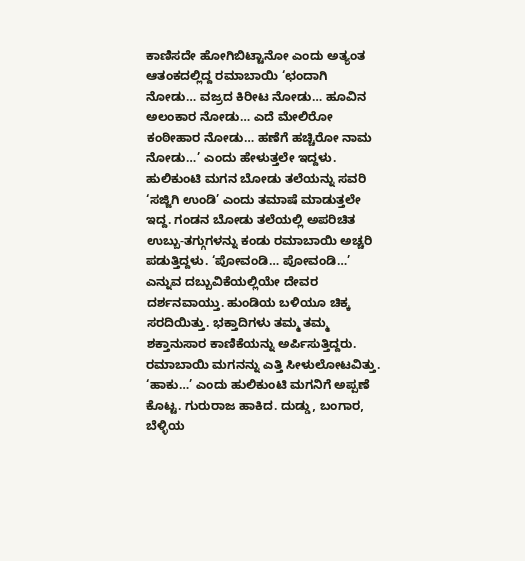ಕಾಣಿಸದೇ ಹೋಗಿಬಿಟ್ಟಾನೋ ಎಂದು ಅತ್ಯಂತ ಆತಂಕದಲ್ಲಿದ್ದ ರಮಾಬಾಯಿ ‘ಛಂದಾಗಿ ನೋಡು… ವಜ್ರದ ಕಿರೀಟ ನೋಡು… ಹೂವಿನ ಅಲಂಕಾರ ನೋಡು… ಎದೆ ಮೇಲಿರೋ ಕಂಠೀಹಾರ ನೋಡು… ಹಣೆಗೆ ಹಚ್ಚಿರೋ ನಾಮ ನೋಡು…’ ಎಂದು ಹೇಳುತ್ತಲೇ ಇದ್ದಳು. ಹುಲಿಕುಂಟಿ ಮಗನ ಬೋಡು ತಲೆಯನ್ನು ಸವರಿ ‘ಸಜ್ಜಿಗಿ ಉಂಡಿ’ ಎಂದು ತಮಾಷೆ ಮಾಡುತ್ತಲೇ ಇದ್ದ. ಗಂಡನ ಬೋಡು ತಲೆಯಲ್ಲಿ ಅಪರಿಚಿತ ಉಬ್ಬು-ತಗ್ಗುಗಳನ್ನು ಕಂಡು ರಮಾಬಾಯಿ ಅಚ್ಚರಿ ಪಡುತ್ತಿದ್ದಳು. ‘ಪೋವಂಡಿ… ಪೋವಂಡಿ…’ ಎನ್ನುವ ದಬ್ಬುವಿಕೆಯಲ್ಲಿಯೇ ದೇವರ ದರ್ಶನವಾಯ್ತು. ಹುಂಡಿಯ ಬಳಿಯೂ ಚಿಕ್ಕ ಸರದಿಯಿತ್ತು. ಭಕ್ತಾದಿಗಳು ತಮ್ಮ ತಮ್ಮ ಶಕ್ತಾನುಸಾರ ಕಾಣಿಕೆಯನ್ನು ಅರ್ಪಿಸುತ್ತಿದ್ದರು. ರಮಾಬಾಯಿ ಮಗನನ್ನು ಎತ್ತಿ ಸೀಳುಲೋಟವಿತ್ತು. ‘ಹಾಕು…’ ಎಂದು ಹುಲಿಕುಂಟಿ ಮಗನಿಗೆ ಅಪ್ಪಣೆ ಕೊಟ್ಟ. ಗುರುರಾಜ ಹಾಕಿದ. ದುಡ್ಡು, ಬಂಗಾರ, ಬೆಳ್ಳಿಯ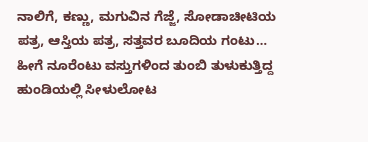ನಾಲಿಗೆ, ಕಣ್ಣು, ಮಗುವಿನ ಗೆಜ್ಜೆ, ಸೋಡಾಚೀಟಿಯ ಪತ್ರ, ಆಸ್ತಿಯ ಪತ್ರ, ಸತ್ತವರ ಬೂದಿಯ ಗಂಟು… ಹೀಗೆ ನೂರೆಂಟು ವಸ್ತುಗಳಿಂದ ತುಂಬಿ ತುಳುಕುತ್ತಿದ್ದ ಹುಂಡಿಯಲ್ಲಿ ಸೀಳುಲೋಟ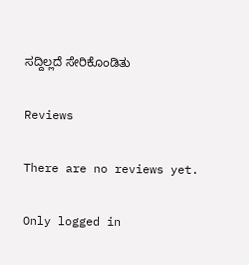ಸದ್ದಿಲ್ಲದೆ ಸೇರಿಕೊಂಡಿತು

Reviews

There are no reviews yet.

Only logged in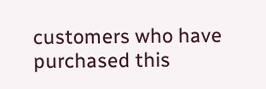customers who have purchased this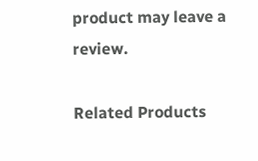product may leave a review.

Related Products